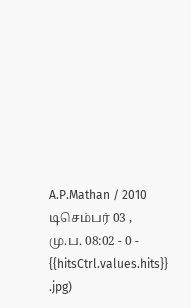A.P.Mathan / 2010 டிசெம்பர் 03 , மு.ப. 08:02 - 0 - {{hitsCtrl.values.hits}}
.jpg)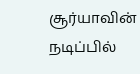சூர்யாவின் நடிப்பில்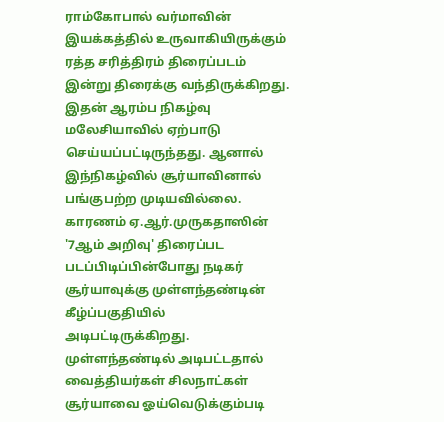ராம்கோபால் வர்மாவின் இயக்கத்தில் உருவாகியிருக்கும் ரத்த சரித்திரம் திரைப்படம் இன்று திரைக்கு வந்திருக்கிறது. இதன் ஆரம்ப நிகழ்வு மலேசியாவில் ஏற்பாடு செய்யப்பட்டிருந்தது. ஆனால் இந்நிகழ்வில் சூர்யாவினால் பங்குபற்ற முடியவில்லை. காரணம் ஏ.ஆர்.முருகதாஸின் '7ஆம் அறிவு' திரைப்பட படப்பிடிப்பின்போது நடிகர் சூர்யாவுக்கு முள்ளந்தண்டின் கீழ்ப்பகுதியில் அடிபட்டிருக்கிறது.
முள்ளந்தண்டில் அடிபட்டதால் வைத்தியர்கள் சிலநாட்கள் சூர்யாவை ஓய்வெடுக்கும்படி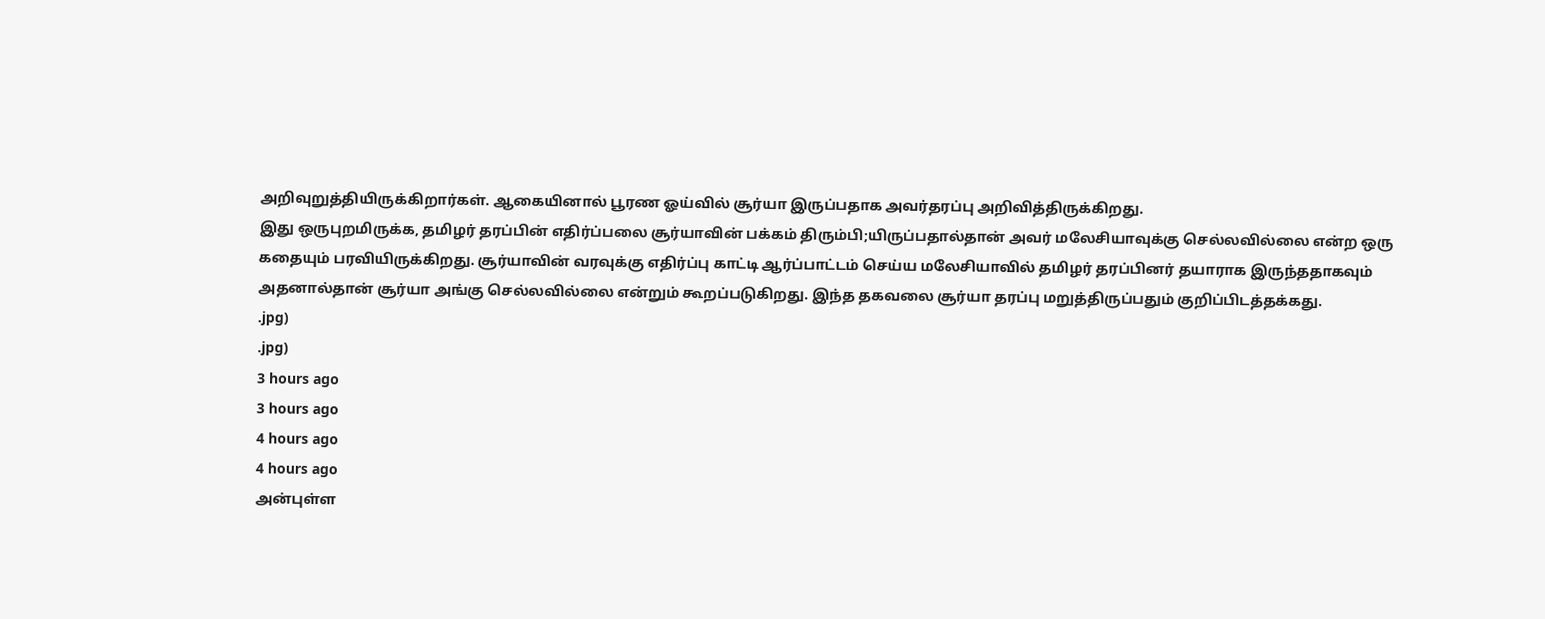அறிவுறுத்தியிருக்கிறார்கள். ஆகையினால் பூரண ஓய்வில் சூர்யா இருப்பதாக அவர்தரப்பு அறிவித்திருக்கிறது.
இது ஒருபுறமிருக்க, தமிழர் தரப்பின் எதிர்ப்பலை சூர்யாவின் பக்கம் திரும்பி;யிருப்பதால்தான் அவர் மலேசியாவுக்கு செல்லவில்லை என்ற ஒரு கதையும் பரவியிருக்கிறது. சூர்யாவின் வரவுக்கு எதிர்ப்பு காட்டி ஆர்ப்பாட்டம் செய்ய மலேசியாவில் தமிழர் தரப்பினர் தயாராக இருந்ததாகவும் அதனால்தான் சூர்யா அங்கு செல்லவில்லை என்றும் கூறப்படுகிறது. இந்த தகவலை சூர்யா தரப்பு மறுத்திருப்பதும் குறிப்பிடத்தக்கது.
.jpg)
.jpg)
3 hours ago
3 hours ago
4 hours ago
4 hours ago
அன்புள்ள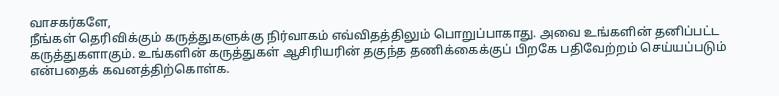வாசகர்களே,
நீங்கள் தெரிவிக்கும் கருத்துகளுக்கு நிர்வாகம் எவ்விதத்திலும் பொறுப்பாகாது. அவை உங்களின் தனிப்பட்ட கருத்துகளாகும். உங்களின் கருத்துகள் ஆசிரியரின் தகுந்த தணிக்கைக்குப் பிறகே பதிவேற்றம் செய்யப்படும் என்பதைக் கவனத்திற்கொள்க.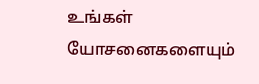உங்கள் யோசனைகளையும்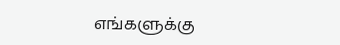எங்களுக்கு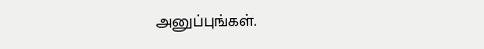அனுப்புங்கள்.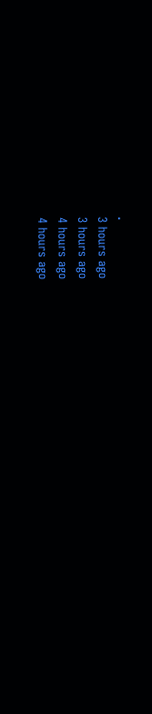.
3 hours ago
3 hours ago
4 hours ago
4 hours ago